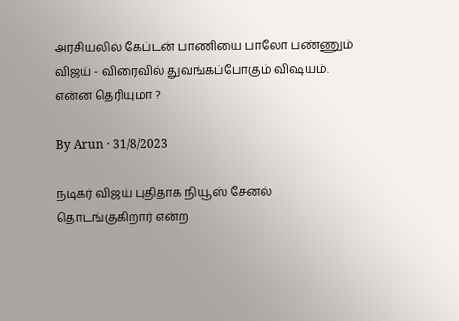அரசியலில் கேப்டன் பாணியை பாலோ பண்ணும் விஜய் - விரைவில் துவங்கப்போகும் விஷயம். என்ன தெரியுமா ?

By Arun · 31/8/2023

நடிகர் விஜய் புதிதாக நியூஸ் சேனல் தொடங்குகிறார் என்ற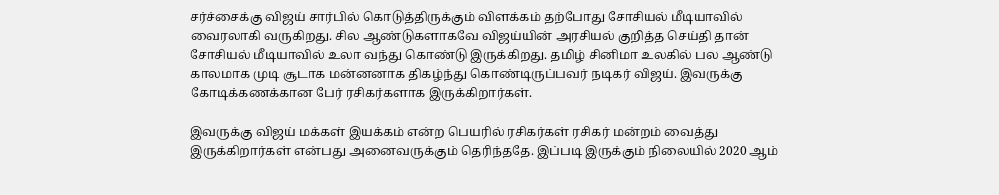சர்ச்சைக்கு விஜய் சார்பில் கொடுத்திருக்கும் விளக்கம் தற்போது சோசியல் மீடியாவில் வைரலாகி வருகிறது. சில ஆண்டுகளாகவே விஜய்யின் அரசியல் குறித்த செய்தி தான் சோசியல் மீடியாவில் உலா வந்து கொண்டு இருக்கிறது. தமிழ் சினிமா உலகில் பல ஆண்டு காலமாக முடி சூடாக மன்னனாக திகழ்ந்து கொண்டிருப்பவர் நடிகர் விஜய். இவருக்கு கோடிக்கணக்கான பேர் ரசிகர்களாக இருக்கிறார்கள்.

இவருக்கு விஜய் மக்கள் இயக்கம் என்ற பெயரில் ரசிகர்கள் ரசிகர் மன்றம் வைத்து இருக்கிறார்கள் என்பது அனைவருக்கும் தெரிந்ததே. இப்படி இருக்கும் நிலையில் 2020 ஆம்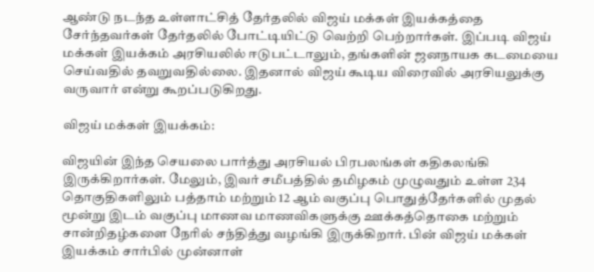ஆண்டு நடந்த உள்ளாட்சித் தேர்தலில் விஜய் மக்கள் இயக்கத்தை சேர்ந்தவர்கள் தேர்தலில் போட்டியிட்டு வெற்றி பெற்றார்கள். இப்படி விஜய் மக்கள் இயக்கம் அரசியலில் ஈடுபட்டாலும், தங்களின் ஜனநாயக கடமையை செய்வதில் தவறுவதில்லை. இதனால் விஜய் கூடிய விரைவில் அரசியலுக்கு வருவார் என்று கூறப்படுகிறது.

விஜய் மக்கள் இயக்கம்:

விஜயின் இந்த செயலை பார்த்து அரசியல் பிரபலங்கள் கதிகலங்கி இருக்கிறார்கள். மேலும், இவர் சமீபத்தில் தமிழகம் முழுவதும் உள்ள 234 தொகுதிகளிலும் பத்தாம் மற்றும் 12 ஆம் வகுப்பு பொதுத்தேர்களில் முதல் மூன்று இடம் வகுப்பு மாணவ மாணவிகளுக்கு ஊக்கத்தொகை மற்றும் சான்றிதழ்களை நேரில் சந்தித்து வழங்கி இருக்கிறார். பின் விஜய் மக்கள் இயக்கம் சார்பில் முன்னாள்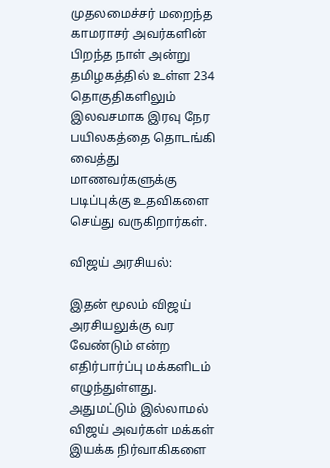முதலமைச்சர் மறைந்த காமராசர் அவர்களின் பிறந்த நாள் அன்று தமிழகத்தில் உள்ள 234 தொகுதிகளிலும் இலவசமாக இரவு நேர பயிலகத்தை தொடங்கி வைத்து மாணவர்களுக்கு படிப்புக்கு உதவிகளை செய்து வருகிறார்கள்.

விஜய் அரசியல்:

இதன் மூலம் விஜய் அரசியலுக்கு வர வேண்டும் என்ற எதிர்பார்ப்பு மக்களிடம் எழுந்துள்ளது. அதுமட்டும் இல்லாமல் விஜய் அவர்கள் மக்கள் இயக்க நிர்வாகிகளை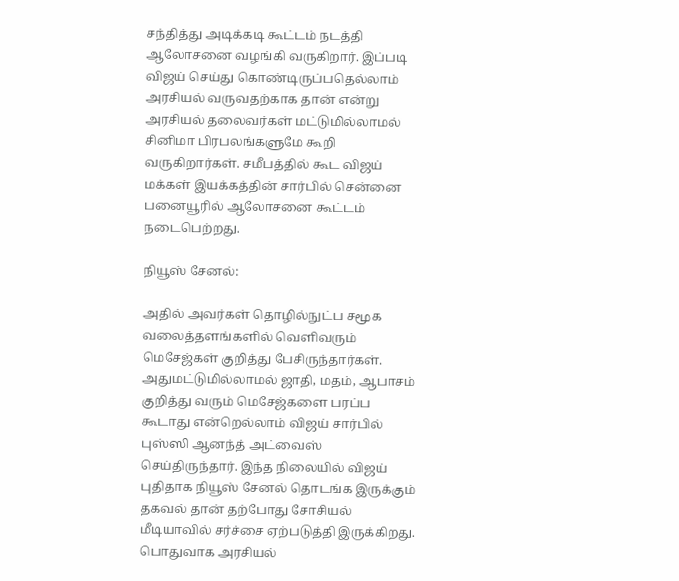சந்தித்து அடிக்கடி கூட்டம் நடத்தி ஆலோசனை வழங்கி வருகிறார். இப்படி விஜய் செய்து கொண்டிருப்பதெல்லாம் அரசியல் வருவதற்காக தான் என்று அரசியல் தலைவர்கள் மட்டுமில்லாமல் சினிமா பிரபலங்களுமே கூறி வருகிறார்கள். சமீபத்தில் கூட விஜய் மக்கள் இயக்கத்தின் சார்பில் சென்னை பனையூரில் ஆலோசனை கூட்டம் நடைபெற்றது.

நியூஸ் சேனல்:

அதில் அவர்கள் தொழில்நுட்ப சமூக வலைத்தளங்களில் வெளிவரும் மெசேஜ்கள் குறித்து பேசிருந்தார்கள். அதுமட்டுமில்லாமல் ஜாதி, மதம், ஆபாசம் குறித்து வரும் மெசேஜ்களை பரப்ப கூடாது என்றெல்லாம் விஜய் சார்பில் புஸ்ஸி ஆனந்த் அட்வைஸ் செய்திருந்தார். இந்த நிலையில் விஜய் புதிதாக நியூஸ் சேனல் தொடங்க இருக்கும் தகவல் தான் தற்போது சோசியல் மீடியாவில் சர்ச்சை ஏற்படுத்தி இருக்கிறது. பொதுவாக அரசியல்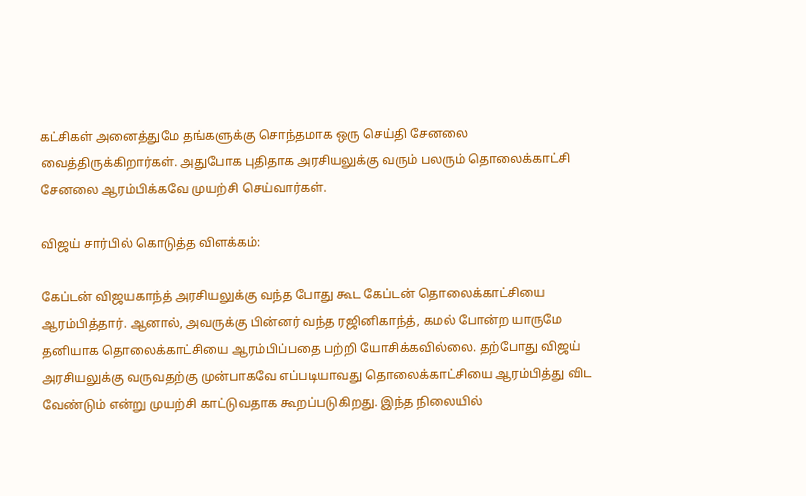கட்சிகள் அனைத்துமே தங்களுக்கு சொந்தமாக ஒரு செய்தி சேனலை வைத்திருக்கிறார்கள். அதுபோக புதிதாக அரசியலுக்கு வரும் பலரும் தொலைக்காட்சி சேனலை ஆரம்பிக்கவே முயற்சி செய்வார்கள்.

விஜய் சார்பில் கொடுத்த விளக்கம்:

கேப்டன் விஜயகாந்த் அரசியலுக்கு வந்த போது கூட கேப்டன் தொலைக்காட்சியை ஆரம்பித்தார். ஆனால், அவருக்கு பின்னர் வந்த ரஜினிகாந்த், கமல் போன்ற யாருமே தனியாக தொலைக்காட்சியை ஆரம்பிப்பதை பற்றி யோசிக்கவில்லை. தற்போது விஜய் அரசியலுக்கு வருவதற்கு முன்பாகவே எப்படியாவது தொலைக்காட்சியை ஆரம்பித்து விட வேண்டும் என்று முயற்சி காட்டுவதாக கூறப்படுகிறது. இந்த நிலையில்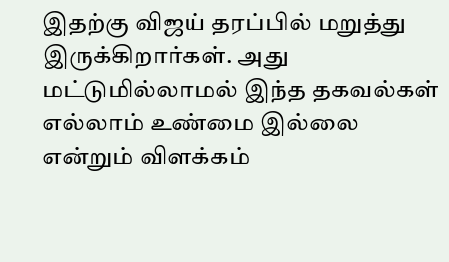இதற்கு விஜய் தரப்பில் மறுத்து இருக்கிறார்கள். அது மட்டுமில்லாமல் இந்த தகவல்கள் எல்லாம் உண்மை இல்லை என்றும் விளக்கம்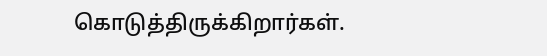கொடுத்திருக்கிறார்கள்.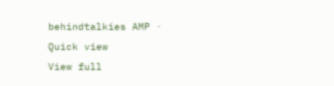behindtalkies AMP · Quick view
View full